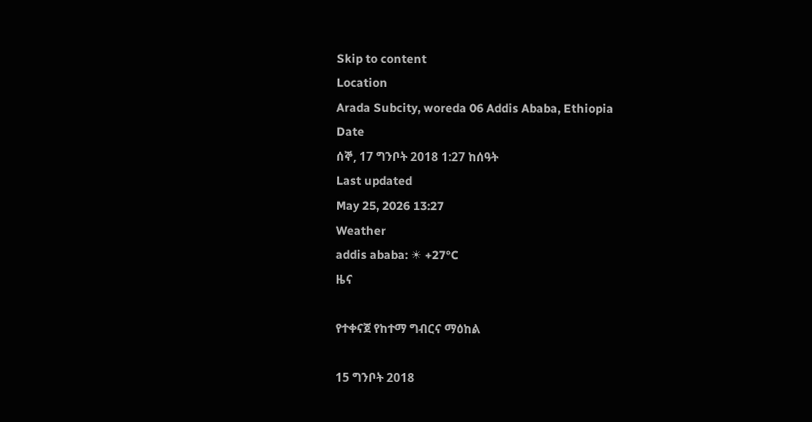Skip to content
Location
Arada Subcity, woreda 06 Addis Ababa, Ethiopia
Date
ሰኞ, 17 ግንቦት 2018 1:27 ከሰዓት
Last updated
May 25, 2026 13:27
Weather
addis ababa: ☀ +27°C
ዜና

የተቀናጀ የከተማ ግብርና ማዕከል

15 ግንቦት 2018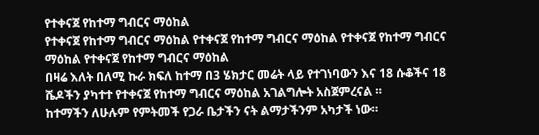የተቀናጀ የከተማ ግብርና ማዕከል
የተቀናጀ የከተማ ግብርና ማዕከል የተቀናጀ የከተማ ግብርና ማዕከል የተቀናጀ የከተማ ግብርና ማዕከል የተቀናጀ የከተማ ግብርና ማዕከል
በዛሬ እለት በለሚ ኩራ ክፍለ ከተማ በ3 ሄክታር መሬት ላይ የተገነባውን እና 18 ሱቆችና 18 ሼዶችን ያካተተ የተቀናጀ የከተማ ግብርና ማዕከል አገልግሎት አስጀምረናል ።
ከተማችን ለሁሉም የምትመች የጋራ ቤታችን ናት ልማታችንም አካታች ነው።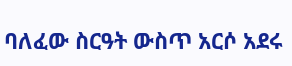ባለፈው ስርዓት ውስጥ አርሶ አደሩ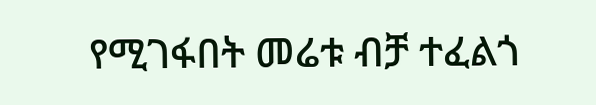የሚገፋበት መሬቱ ብቻ ተፈልጎ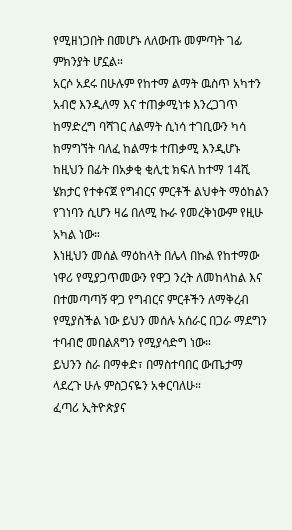የሚዘነጋበት በመሆኑ ለለውጡ መምጣት ገፊ ምክንያት ሆኗል።
አርሶ አደሩ በሁሉም የከተማ ልማት ዉስጥ አካተን አብሮ እንዲለማ እና ተጠቃሚነቱ እንረጋገጥ ከማድረግ ባሻገር ለልማት ሲነሳ ተገቢውን ካሳ ከማግኘት ባለፈ ከልማቱ ተጠቃሚ እንዲሆኑ ከዚህን በፊት በአቃቂ ቂሊቲ ክፍለ ከተማ 14ሺ ሄክታር የተቀናጀ የግብርና ምርቶች ልህቀት ማዕከልን የገነባን ሲሆን ዛሬ በለሚ ኩራ የመረቅነውም የዚሁ አካል ነው።
እነዚህን መሰል ማዕከላት በሌላ በኩል የከተማው ነዋሪ የሚያጋጥመውን የዋጋ ንረት ለመከላከል እና በተመጣጣኝ ዋጋ የግብርና ምርቶችን ለማቅረብ የሚያስችል ነው ይህን መሰሉ አሰራር በጋራ ማደግን ተባብሮ መበልጸግን የሚያሳድግ ነው።
ይህንን ስራ በማቀድ፣ በማስተባበር ውጤታማ ላደረጉ ሁሉ ምስጋናዬን አቀርባለሁ።
ፈጣሪ ኢትዮጵያና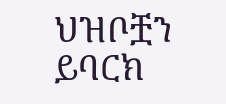ህዝቦቿን ይባርክ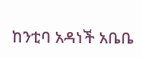ከንቲባ አዳነች አቤቤ